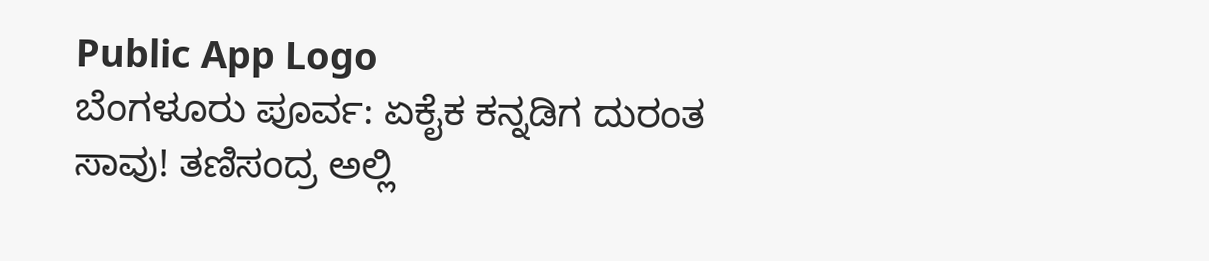Public App Logo
ಬೆಂಗಳೂರು ಪೂರ್ವ: ಏಕೈಕ ಕನ್ನಡಿಗ ದುರಂತ ಸಾವು! ತಣಿಸಂದ್ರ ಅಲ್ಲಿ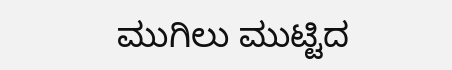ಮುಗಿಲು ಮುಟ್ಟಿದ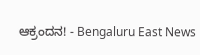ಆಕ್ರಂದನ! - Bengaluru East News